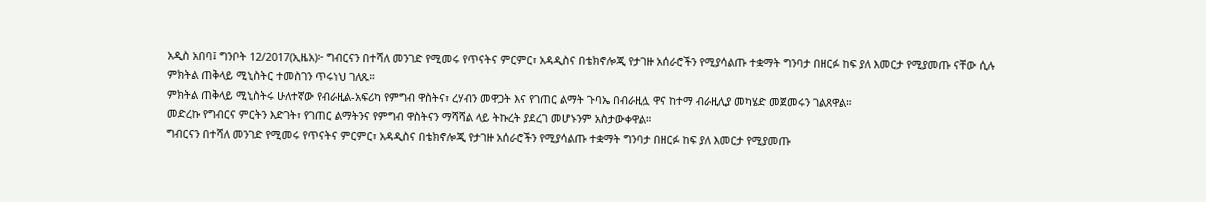አዲስ አበባ፤ ግንቦት 12/2017(ኢዜአ)፦ ግብርናን በተሻለ መንገድ የሚመሩ የጥናትና ምርምር፣ አዳዲስና በቴክኖሎጂ የታገዙ አሰራሮችን የሚያሳልጡ ተቋማት ግንባታ በዘርፉ ከፍ ያለ እመርታ የሚያመጡ ናቸው ሲሉ ምክትል ጠቅላይ ሚኒስትር ተመስገን ጥሩነህ ገለጹ።
ምክትል ጠቅላይ ሚኒስትሩ ሁለተኛው የብራዚል-አፍሪካ የምግብ ዋስትና፣ ረሃብን መዋጋት እና የገጠር ልማት ጉባኤ በብራዚሏ ዋና ከተማ ብራዚሊያ መካሄድ መጀመሩን ገልጸዋል።
መድረኩ የግብርና ምርትን እድገት፣ የገጠር ልማትንና የምግብ ዋስትናን ማሻሻል ላይ ትኩረት ያደረገ መሆኑንም አስታውቀዋል።
ግብርናን በተሻለ መንገድ የሚመሩ የጥናትና ምርምር፣ አዳዲስና በቴክኖሎጂ የታገዙ አሰራሮችን የሚያሳልጡ ተቋማት ግንባታ በዘርፉ ከፍ ያለ እመርታ የሚያመጡ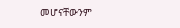መሆናቸውንም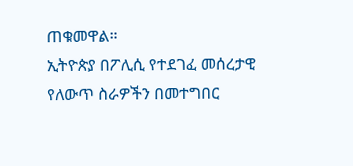ጠቁመዋል።
ኢትዮጵያ በፖሊሲ የተደገፈ መሰረታዊ የለውጥ ስራዎችን በመተግበር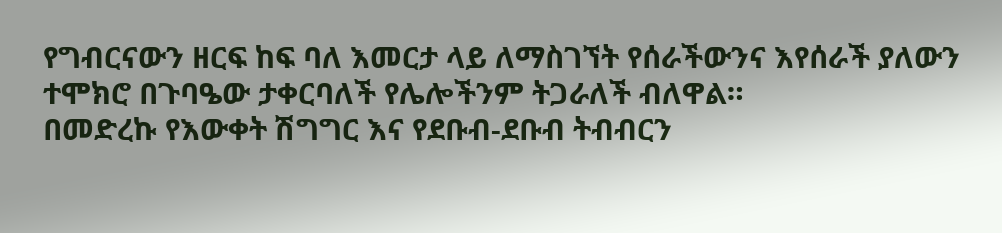የግብርናውን ዘርፍ ከፍ ባለ እመርታ ላይ ለማስገኘት የሰራችውንና እየሰራች ያለውን ተሞክሮ በጉባዔው ታቀርባለች የሌሎችንም ትጋራለች ብለዋል።
በመድረኩ የእውቀት ሽግግር እና የደቡብ-ደቡብ ትብብርን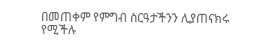በመጠቀም የምግብ ስርዓታችንን ሊያጠናክሩ የሚችሉ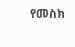የመስክ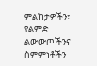ምልከታዎችን፣ የልምድ ልውውጦችንና ስምምነቶችን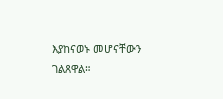እያከናወኑ መሆናቸውን ገልጸዋል።